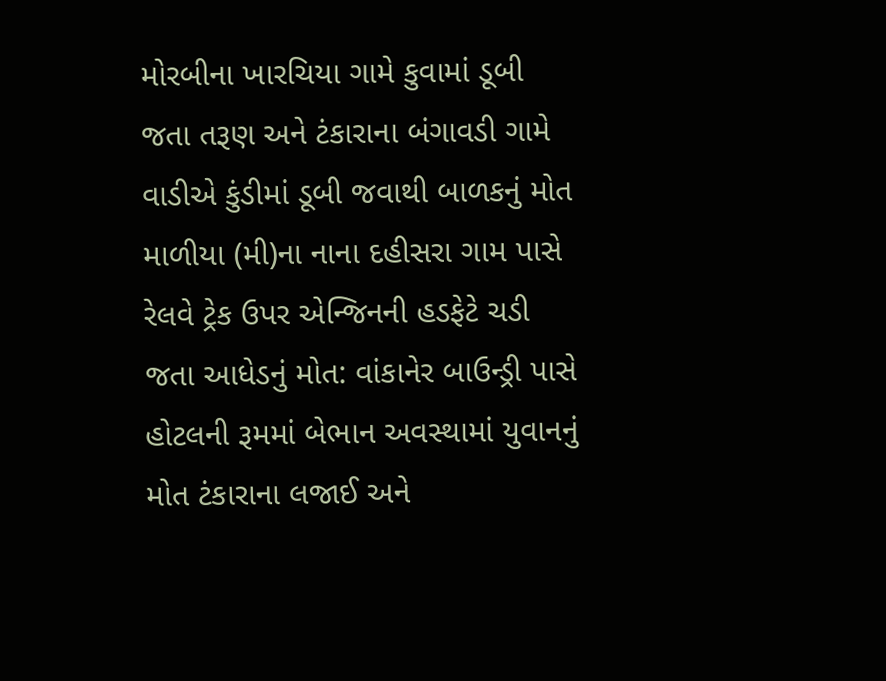મોરબીના ખારચિયા ગામે કુવામાં ડૂબી જતા તરૂણ અને ટંકારાના બંગાવડી ગામે વાડીએ કુંડીમાં ડૂબી જવાથી બાળકનું મોત માળીયા (મી)ના નાના દહીસરા ગામ પાસે રેલવે ટ્રેક ઉપર એન્જિનની હડફેટે ચડી જતા આધેડનું મોત: વાંકાનેર બાઉન્ડ્રી પાસે હોટલની રૂમમાં બેભાન અવસ્થામાં યુવાનનું મોત ટંકારાના લજાઈ અને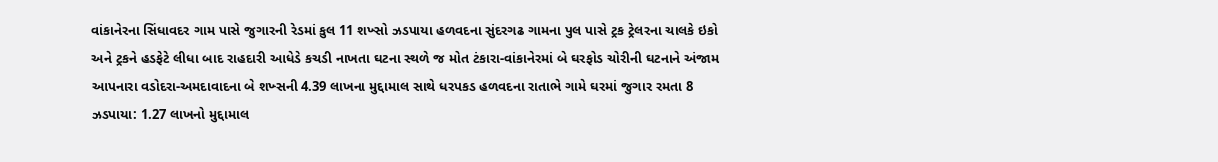વાંકાનેરના સિંધાવદર ગામ પાસે જુગારની રેડમાં કુલ 11 શખ્સો ઝડપાયા હળવદના સુંદરગઢ ગામના પુલ પાસે ટ્રક ટ્રેલરના ચાલકે ઇકો અને ટ્રકને હડફેટે લીધા બાદ રાહદારી આધેડે કચડી નાખતા ઘટના સ્થળે જ મોત ટંકારા-વાંકાનેરમાં બે ઘરફોડ ચોરીની ઘટનાને અંજામ આપનારા વડોદરા-અમદાવાદના બે શખ્સની 4.39 લાખના મુદ્દામાલ સાથે ધરપકડ હળવદના રાતાભે ગામે ઘરમાં જુગાર રમતા 8 ઝડપાયા: 1.27 લાખનો મુદ્દામાલ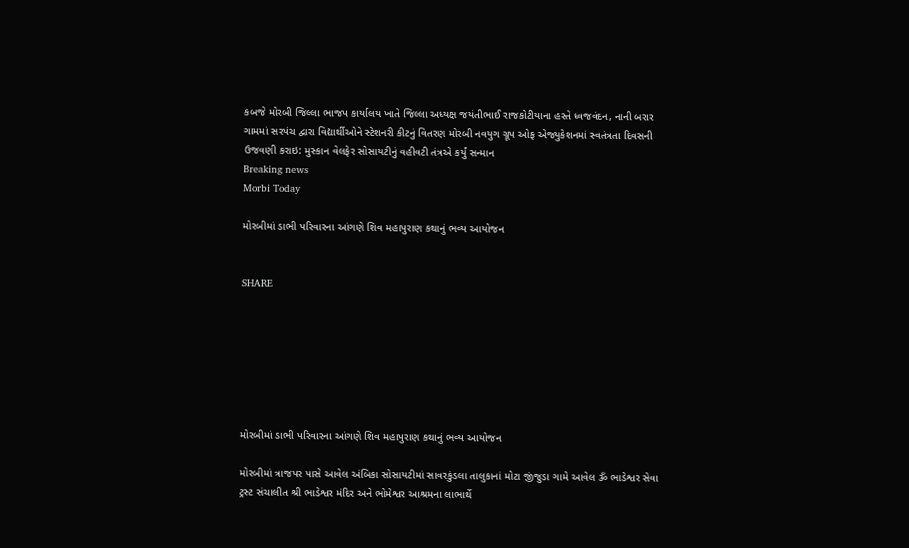કબજે મોરબી જિલ્લા ભાજપ કાર્યાલય ખાતે જિલ્લા અધ્યક્ષ જયંતીભાઈ રાજકોટીયાના હસ્તે ધ્વજવંદન, નાની બરાર ગામમાં સરપંચ દ્વારા વિદ્યાર્થીઓને સ્ટેશનરી કીટનું વિતરણ મોરબી નવયુગ ગ્રૂપ ઓફ એજ્યુકેશનમાં સ્વતંત્રતા દિવસની ઉજવણી કરાઇ: મુસ્કાન વેલફેર સોસાયટીનું વહીવટી તંત્રએ કર્યું સન્માન
Breaking news
Morbi Today

મોરબીમાં ડાભી પરિવારના આંગણે શિવ મહાપુરાણ કથાનું ભવ્ય આયોજન


SHARE







મોરબીમાં ડાભી પરિવારના આંગણે શિવ મહાપુરાણ કથાનું ભવ્ય આયોજન

મોરબીમાં ત્રાજપર પાસે આવેલ અંબિકા સોસાયટીમાં સાવરકુંડલા તાલુકાનાં મોટા જીંજુડા ગામે આવેલ ૐ ભાડેશ્વર સેવા ટ્રસ્ટ સંચાલીત શ્રી ભાડેશ્વર મંદિર અને ભોમેશ્વર આશ્રમના લાભાર્થે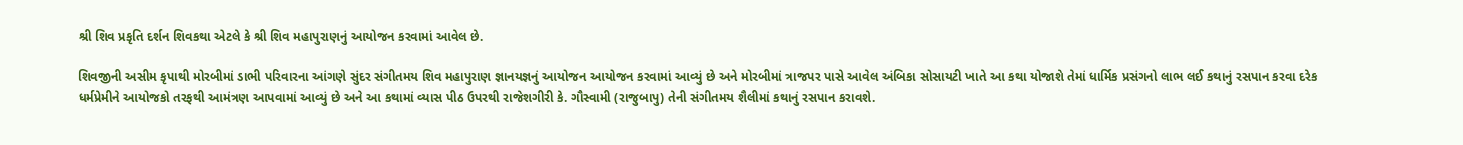શ્રી શિવ પ્રકૃતિ દર્શન શિવકથા એટલે કે શ્રી શિવ મહાપુરાણનું આયોજન કરવામાં આવેલ છે.

શિવજીની અસીમ કૃપાથી મોરબીમાં ડાભી પરિવારના આંગણે સુંદર સંગીતમય શિવ મહાપુરાણ જ્ઞાનયજ્ઞનું આયોજન આયોજન કરવામાં આવ્યું છે અને મોરબીમાં ત્રાજપર પાસે આવેલ અંબિકા સોસાયટી ખાતે આ કથા યોજાશે તેમાં ધાર્મિક પ્રસંગનો લાભ લઈ કથાનું રસપાન કરવા દરેક ધર્મપ્રેમીને આયોજકો તરફથી આમંત્રણ આપવામાં આવ્યું છે અને આ કથામાં વ્યાસ પીઠ ઉપરથી રાજેશગીરી કે. ગૌસ્વામી (રાજુબાપુ) તેની સંગીતમય શૈલીમાં કથાનું રસપાન કરાવશે.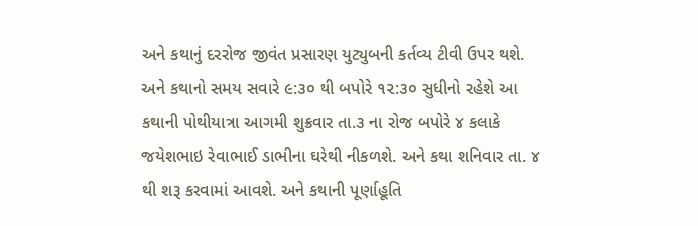અને કથાનું દરરોજ જીવંત પ્રસારણ યુટ્યુબની કર્તવ્ય ટીવી ઉપર થશે. અને કથાનો સમય સવારે ૯:૩૦ થી બપોરે ૧૨:૩૦ સુધીનો રહેશે આ કથાની પોથીયાત્રા આગમી શુક્રવાર તા.૩ ના રોજ બપોરે ૪ કલાકે જયેશભાઇ રેવાભાઈ ડાભીના ઘરેથી નીકળશે. અને કથા શનિવાર તા. ૪ થી શરૂ કરવામાં આવશે. અને કથાની પૂર્ણાહૂતિ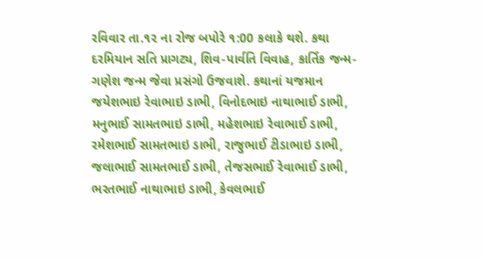રવિવાર તા.૧૨ ના રોજ બપોરે ૧:00 કલાકે થશે. કથા દરમિયાન સતિ પ્રાગટ્ય, શિવ-પાર્વતિ વિવાહ, કાર્તિક જન્મ-ગણેશ જન્મ જેવા પ્રસંગો ઉજવાશે. કથાનાં યજમાન જયેશભાઇ રેવાભાઇ ડાભી, વિનોદભાઇ નાથાભાઈ ડાભી, મનુભાઈ સામતભાઇ ડાભી, મહેશભાઇ રેવાભાઈ ડાભી, રમેશભાઈ સામતભાઇ ડાભી, રાજુભાઈ ટીડાભાઇ ડાભી, જલાભાઈ સામતભાઈ ડાભી, તેજસભાઈ રેવાભાઈ ડાભી, ભરતભાઈ નાથાભાઇ ડાભી, કેવલભાઈ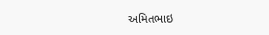અમિતભાઇ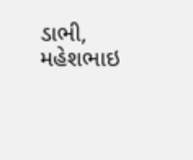ડાભી, મહેશભાઇ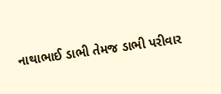નાથાભાઈ ડાભી તેમજ ડાભી પરીવાર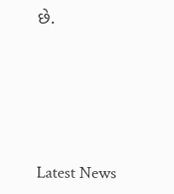છે.






Latest News